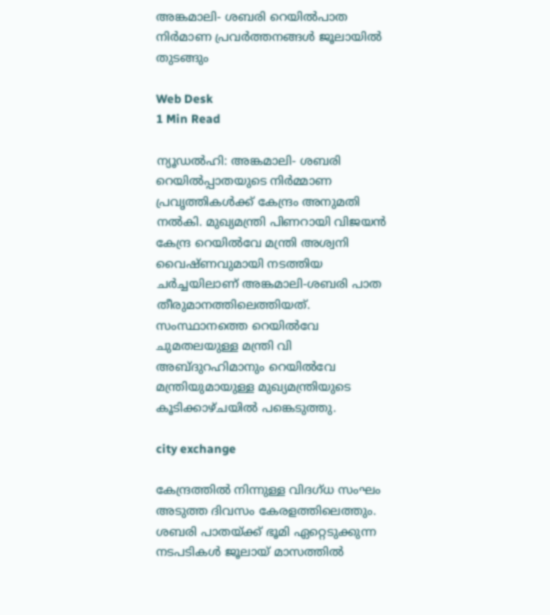അങ്കമാലി- ശബരി റെയില്‍പാത നിര്‍മാണ പ്രവര്‍ത്തനങ്ങള്‍ ജൂലായില്‍ തുടങ്ങും

Web Desk
1 Min Read

ന്യൂഡല്‍ഹി: അങ്കമാലി- ശബരി റെയില്‍പ്പാതയുടെ നിര്‍മ്മാണ പ്രവൃത്തികള്‍ക്ക് കേന്ദ്രം അനുമതി നല്‍കി. മുഖ്യമന്ത്രി പിണറായി വിജയന്‍ കേന്ദ്ര റെയില്‍വേ മന്ത്രി അശ്വനി വൈഷ്ണവുമായി നടത്തിയ ചര്‍ച്ചയിലാണ് അങ്കമാലി-ശബരി പാത തീരുമാനത്തിലെത്തിയത്. സംസ്ഥാനത്തെ റെയില്‍വേ ചുമതലയുള്ള മന്ത്രി വി അബ്ദുറഹിമാനും റെയില്‍വേ മന്ത്രിയുമായുള്ള മുഖ്യമന്ത്രിയുടെ കൂടിക്കാഴ്ചയില്‍ പങ്കെടുത്തു.

city exchange

കേന്ദ്രത്തില്‍ നിന്നുള്ള വിദഗ്ധ സംഘം അടുത്ത ദിവസം കേരളത്തിലെത്തും. ശബരി പാതയ്ക്ക് ഭൂമി ഏറ്റെടുക്കുന്ന നടപടികള്‍ ജൂലായ് മാസത്തില്‍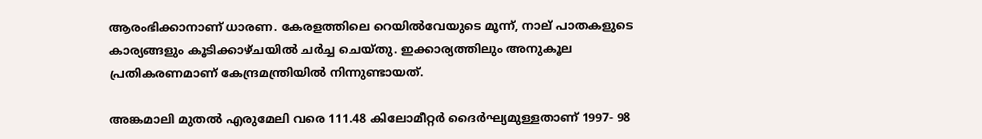ആരംഭിക്കാനാണ് ധാരണ. കേരളത്തിലെ റെയില്‍വേയുടെ മൂന്ന്, നാല് പാതകളുടെ കാര്യങ്ങളും കൂടിക്കാഴ്ചയില്‍ ചര്‍ച്ച ചെയ്തു. ഇക്കാര്യത്തിലും അനുകൂല പ്രതികരണമാണ് കേന്ദ്രമന്ത്രിയില്‍ നിന്നുണ്ടായത്.

അങ്കമാലി മുതല്‍ എരുമേലി വരെ 111.48 കിലോമീറ്റര്‍ ദൈര്‍ഘ്യമുള്ളതാണ് 1997- 98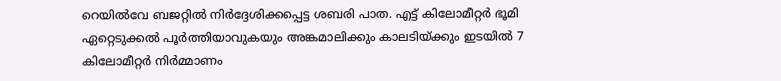റെയില്‍വേ ബജറ്റില്‍ നിര്‍ദ്ദേശിക്കപ്പെട്ട ശബരി പാത. എട്ട് കിലോമീറ്റര്‍ ഭൂമി ഏറ്റെടുക്കല്‍ പൂര്‍ത്തിയാവുകയും അങ്കമാലിക്കും കാലടിയ്ക്കും ഇടയില്‍ 7 കിലോമീറ്റര്‍ നിര്‍മ്മാണം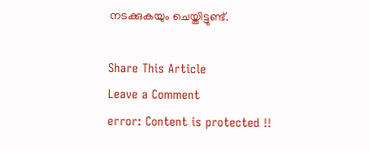നടക്കുകയും ചെയ്തിട്ടുണ്ട്.

Share This Article
Leave a Comment
error: Content is protected !!